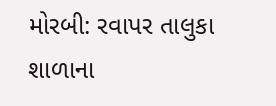મોરબી: રવાપર તાલુકા શાળાના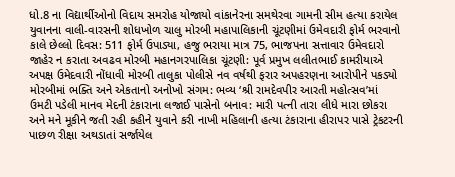ધો.8 ના વિદ્યાર્થીઓનો વિદાય સમરોહ યોજાયો વાંકાનેરના સમથેરવા ગામની સીમ હત્યા કરાયેલ યુવાનના વાલી-વારસની શોધખોળ ચાલુ મોરબી મહાપાલિકાની ચૂંટણીમાં ઉમેવદારી ફોર્મ ભરવાનો કાલે છેલ્લો દિવસ: 511 ફોર્મ ઉપાડ્યા, હજુ ભરાયા માત્ર 75, ભાજપના સત્તાવાર ઉમેવદારો જાહેર ન કરાતા અવઢવ મોરબી મહાનગરપાલિકા ચૂંટણી: પૂર્વ પ્રમુખ લલીતભાઈ કામરીયાએ અપક્ષ ઉમેદવારી નોંધાવી મોરબી તાલુકા પોલીસે નવ વર્ષથી ફરાર અપહરણના આરોપીને પકડ્યો મોરબીમાં ભક્તિ અને એકતાનો અનોખો સંગમ: ભવ્ય ‘શ્રી રામદેવપીર આરતી મહોત્સવ’માં ઉમટી પડેલી માનવ મેદની ટંકારાના લજાઈ પાસેનો બનાવ: મારી પત્ની તારા લીધે મારા છોકરા અને મને મૂકીને જતી રહી કહીને યુવાને કરી નાખી મહિલાની હત્યા ટંકારાના હીરાપર પાસે ટ્રેકટરની પાછળ રીક્ષા અથડાતાં સર્જાયેલ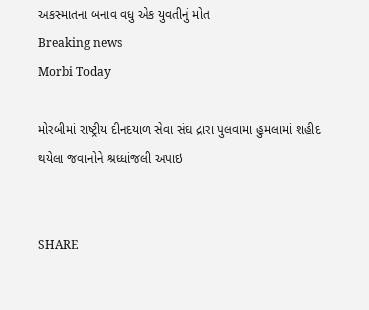અકસ્માતના બનાવ વધુ એક યુવતીનું મોત
Breaking news
Morbi Today

મોરબીમાં રાષ્ટ્રીય દીનદયાળ સેવા સંઘ દ્રારા પુલવામા હુમલામાં શહીદ થયેલા જવાનોને શ્રધ્ધાંજલી અપાઇ


SHARE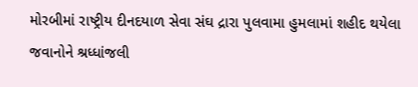મોરબીમાં રાષ્ટ્રીય દીનદયાળ સેવા સંઘ દ્રારા પુલવામા હુમલામાં શહીદ થયેલા જવાનોને શ્રધ્ધાંજલી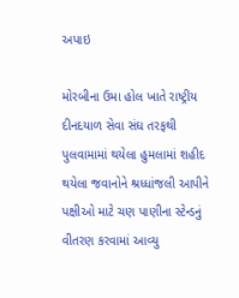અપાઇ

મોરબીના ઉમા હોલ ખાતે રાષ્ટ્રીય દીનદયાળ સેવા સંઘ તરફથી પુલવામામાં થયેલા હુમલામાં શહીદ થયેલા જવાનોને શ્રધ્ધાંજલી આપીને પક્ષીઓ માટે ચણ પાણીના સ્ટેન્ડનું વીતરણ કરવામાં આવ્યુ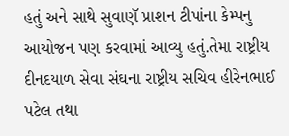હતું અને સાથે સુવાણૅ પ્રાશન ટીપાંના કેમ્પનુ આયોજન પણ કરવામાં આવ્યુ હતું.તેમા રાષ્ટ્રીય દીનદયાળ સેવા સંઘના રાષ્ટ્રીય સચિવ હીરેનભાઈ પટેલ તથા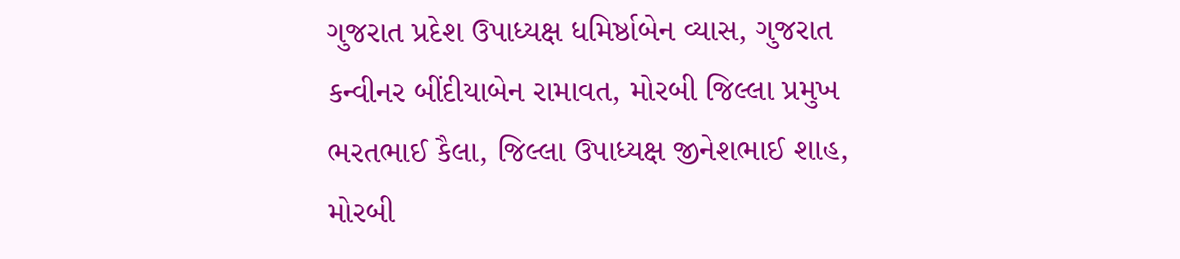ગુજરાત પ્રદેશ ઉપાધ્યક્ષ ધમિર્ષ્ઠાબેન વ્યાસ, ગુજરાત કન્વીનર બીંદીયાબેન રામાવત, મોરબી જિલ્લા પ્રમુખ ભરતભાઈ કૈલા, જિલ્લા ઉપાધ્યક્ષ જીનેશભાઈ શાહ, મોરબી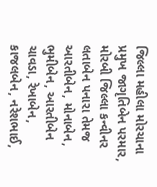જિલ્લા મહીલા મોરચાના પ્રમુખ જાગૃતિબેન પરમાર, મોરબી જિલ્લા કન્વીનર લતાબેન પનારા તેમજ આરતીબેન, મોનાબેન, ભુમીબેન, આરતીબેન ચાવડા, રેખાબેન, કાજલબેન, નરેશભાઈ,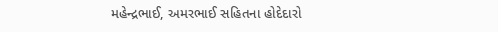મહેન્દ્રભાઈ, અમરભાઈ સહિતના હોદેદારો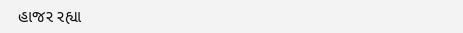હાજર રહ્યા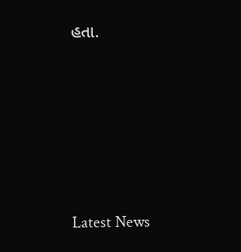હતા.






Latest News